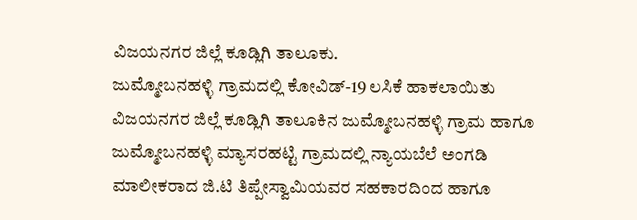ವಿಜಯನಗರ ಜಿಲ್ಲೆ ಕೂಡ್ಲಿಗಿ ತಾಲೂಕು.
ಜುಮ್ಮೋಬನಹಳ್ಳಿ ಗ್ರಾಮದಲ್ಲಿ ಕೋವಿಡ್-19 ಲಸಿಕೆ ಹಾಕಲಾಯಿತು
ವಿಜಯನಗರ ಜಿಲ್ಲೆ ಕೂಡ್ಲಿಗಿ ತಾಲೂಕಿನ ಜುಮ್ಮೋಬನಹಳ್ಳಿ ಗ್ರಾಮ ಹಾಗೂ ಜುಮ್ಮೋಬನಹಳ್ಳಿ ಮ್ಯಾಸರಹಟ್ಟಿ ಗ್ರಾಮದಲ್ಲಿ ನ್ಯಾಯಬೆಲೆ ಅಂಗಡಿ ಮಾಲೀಕರಾದ ಜಿ.ಟಿ ತಿಪ್ಪೇಸ್ವಾಮಿಯವರ ಸಹಕಾರದಿಂದ ಹಾಗೂ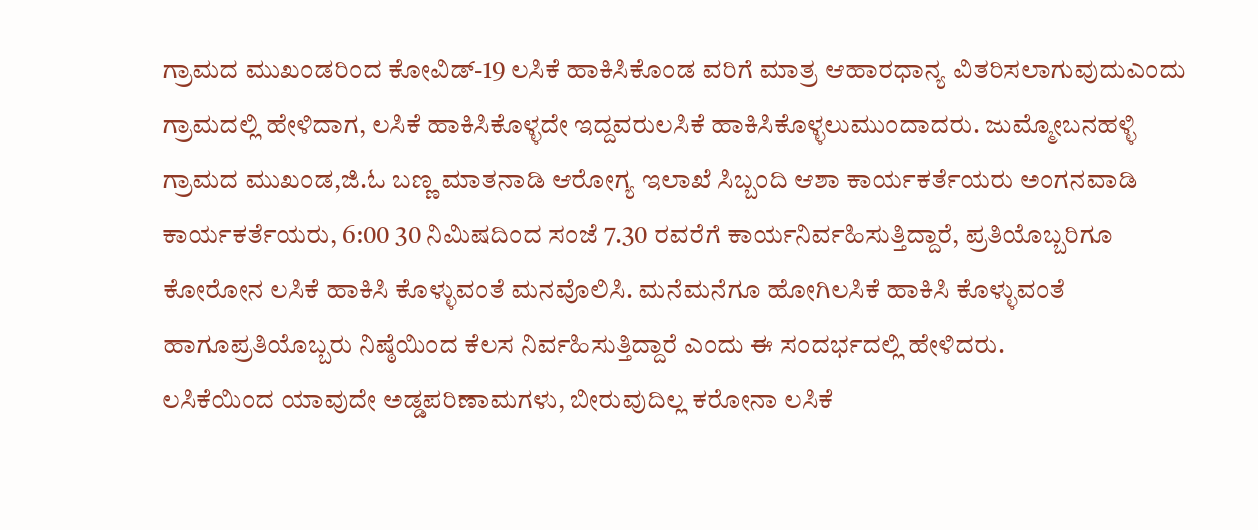ಗ್ರಾಮದ ಮುಖಂಡರಿಂದ ಕೋವಿಡ್-19 ಲಸಿಕೆ ಹಾಕಿಸಿಕೊಂಡ ವರಿಗೆ ಮಾತ್ರ ಆಹಾರಧಾನ್ಯ ವಿತರಿಸಲಾಗುವುದುಎಂದು ಗ್ರಾಮದಲ್ಲಿ ಹೇಳಿದಾಗ, ಲಸಿಕೆ ಹಾಕಿಸಿಕೊಳ್ಳದೇ ಇದ್ದವರುಲಸಿಕೆ ಹಾಕಿಸಿಕೊಳ್ಳಲುಮುಂದಾದರು. ಜುಮ್ಮೋಬನಹಳ್ಳಿ ಗ್ರಾಮದ ಮುಖಂಡ,ಜಿ.ಓ ಬಣ್ಣ ಮಾತನಾಡಿ ಆರೋಗ್ಯ ಇಲಾಖೆ ಸಿಬ್ಬಂದಿ ಆಶಾ ಕಾರ್ಯಕರ್ತೆಯರು ಅಂಗನವಾಡಿ ಕಾರ್ಯಕರ್ತೆಯರು, 6:00 30 ನಿಮಿಷದಿಂದ ಸಂಜೆ 7.30 ರವರೆಗೆ ಕಾರ್ಯನಿರ್ವಹಿಸುತ್ತಿದ್ದಾರೆ, ಪ್ರತಿಯೊಬ್ಬರಿಗೂ ಕೋರೋನ ಲಸಿಕೆ ಹಾಕಿಸಿ ಕೊಳ್ಳುವಂತೆ ಮನವೊಲಿಸಿ. ಮನೆಮನೆಗೂ ಹೋಗಿಲಸಿಕೆ ಹಾಕಿಸಿ ಕೊಳ್ಳುವಂತೆ ಹಾಗೂಪ್ರತಿಯೊಬ್ಬರು ನಿಷ್ಠೆಯಿಂದ ಕೆಲಸ ನಿರ್ವಹಿಸುತ್ತಿದ್ದಾರೆ ಎಂದು ಈ ಸಂದರ್ಭದಲ್ಲಿ ಹೇಳಿದರು.
ಲಸಿಕೆಯಿಂದ ಯಾವುದೇ ಅಡ್ಡಪರಿಣಾಮಗಳು, ಬೀರುವುದಿಲ್ಲ ಕರೋನಾ ಲಸಿಕೆ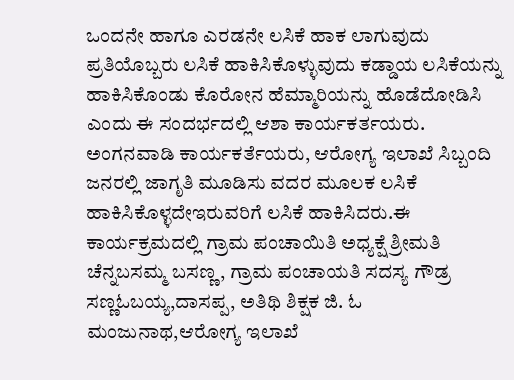ಒಂದನೇ ಹಾಗೂ ಎರಡನೇ ಲಸಿಕೆ ಹಾಕ ಲಾಗುವುದು ಪ್ರತಿಯೊಬ್ಬರು ಲಸಿಕೆ ಹಾಕಿಸಿಕೊಳ್ಳುವುದು ಕಡ್ಡಾಯ ಲಸಿಕೆಯನ್ನು ಹಾಕಿಸಿಕೊಂಡು ಕೊರೋನ ಹೆಮ್ಮಾರಿಯನ್ನು ಹೊಡೆದೋಡಿಸಿ ಎಂದು ಈ ಸಂದರ್ಭದಲ್ಲಿ ಆಶಾ ಕಾರ್ಯಕರ್ತಯರು. ಅಂಗನವಾಡಿ ಕಾರ್ಯಕರ್ತೆಯರು, ಆರೋಗ್ಯ ಇಲಾಖೆ ಸಿಬ್ಬಂದಿ ಜನರಲ್ಲಿ ಜಾಗೃತಿ ಮೂಡಿಸು ವದರ ಮೂಲಕ ಲಸಿಕೆ ಹಾಕಿಸಿಕೊಳ್ಳದೇಇರುವರಿಗೆ ಲಸಿಕೆ ಹಾಕಿಸಿದರು.ಈ ಕಾರ್ಯಕ್ರಮದಲ್ಲಿ ಗ್ರಾಮ ಪಂಚಾಯಿತಿ ಅಧ್ಯಕ್ಷೆ ಶ್ರೀಮತಿ ಚೆನ್ನಬಸಮ್ಮ ಬಸಣ್ಣ, ಗ್ರಾಮ ಪಂಚಾಯತಿ ಸದಸ್ಯ ಗೌಡ್ರ ಸಣ್ಣಓಬಯ್ಯ,ದಾಸಪ್ಪ, ಅತಿಥಿ ಶಿಕ್ಷಕ ಜಿ. ಓ ಮಂಜುನಾಥ,ಆರೋಗ್ಯ ಇಲಾಖೆ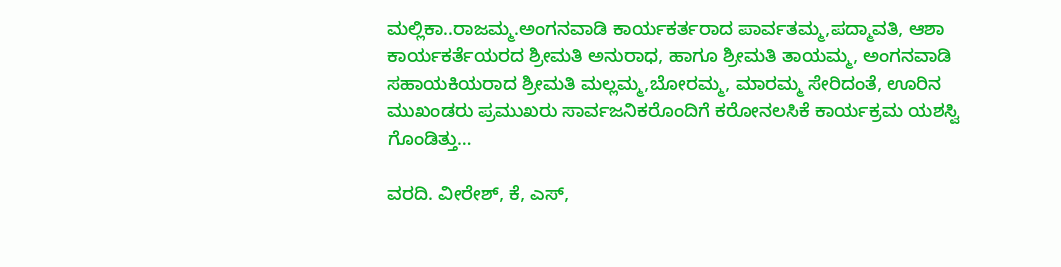ಮಲ್ಲಿಕಾ..ರಾಜಮ್ಮ.ಅಂಗನವಾಡಿ ಕಾರ್ಯಕರ್ತರಾದ ಪಾರ್ವತಮ್ಮ,ಪದ್ಮಾವತಿ, ಆಶಾ ಕಾರ್ಯಕರ್ತೆಯರದ ಶ್ರೀಮತಿ ಅನುರಾಧ, ಹಾಗೂ ಶ್ರೀಮತಿ ತಾಯಮ್ಮ, ಅಂಗನವಾಡಿ ಸಹಾಯಕಿಯರಾದ ಶ್ರೀಮತಿ ಮಲ್ಲಮ್ಮ,ಬೋರಮ್ಮ, ಮಾರಮ್ಮ ಸೇರಿದಂತೆ, ಊರಿನ ಮುಖಂಡರು ಪ್ರಮುಖರು ಸಾರ್ವಜನಿಕರೊಂದಿಗೆ ಕರೋನಲಸಿಕೆ ಕಾರ್ಯಕ್ರಮ ಯಶಸ್ವಿ ಗೊಂಡಿತ್ತು…

ವರದಿ. ವೀರೇಶ್, ಕೆ, ಎಸ್,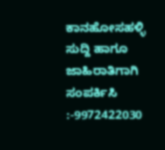ಕಾನಹೋಸಹಳ್ಳಿ
ಸುದ್ದಿ ಹಾಗೂ ಜಾಹಿರಾತಿಗಾಗಿ ಸಂಪರ್ಕಿಸಿ :-9972422030